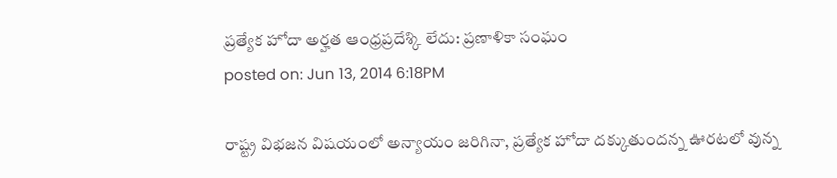ప్రత్యేక హోదా అర్హత ఆంధ్రప్రదేశ్కి లేదు: ప్రణాళికా సంఘం
posted on: Jun 13, 2014 6:18PM

రాష్ట్ర విభజన విషయంలో అన్యాయం జరిగినా, ప్రత్యేక హోదా దక్కుతుందన్న ఊరటలో వున్న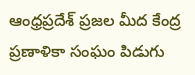ఆంధ్రప్రదేశ్ ప్రజల మీద కేంద్ర ప్రణాళికా సంఘం పిడుగు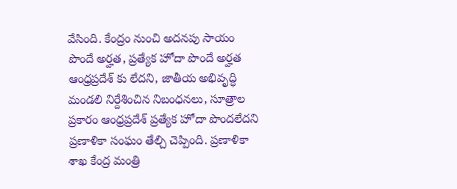వేసింది. కేంద్రం నుంచి అదనపు సాయం పొందే అర్హత, ప్రత్యేక హోదా పొందే అర్హత ఆంధ్రప్రదేశ్ కు లేదని, జాతీయ అభివృద్ధి మండలి నిర్దేశించిన నిబంధనలు, సూత్రాల ప్రకారం ఆంధ్రప్రదేశ్ ప్రత్యేక హోదా పొందలేదని ప్రణాళికా సంఘం తేల్చి చెప్పింది. ప్రణాళికా శాఖ కేంద్ర మంత్రి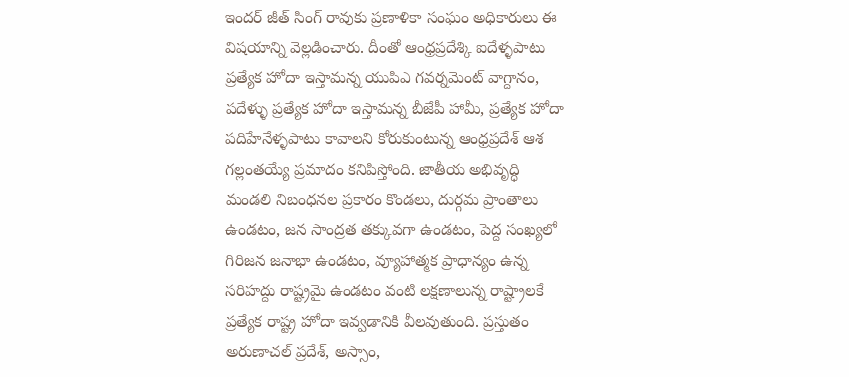ఇందర్ జీత్ సింగ్ రావుకు ప్రణాళికా సంఘం అధికారులు ఈ విషయాన్ని వెల్లడించారు. దీంతో ఆంధ్రప్రదేశ్కి ఐదేళ్ళపాటు ప్రత్యేక హోదా ఇస్తామన్న యుపిఎ గవర్నమెంట్ వాగ్దానం, పదేళ్ళు ప్రత్యేక హోదా ఇస్తామన్న బీజేపీ హామీ, ప్రత్యేక హోదా పదిహేనేళ్ళపాటు కావాలని కోరుకుంటున్న ఆంధ్రప్రదేశ్ ఆశ గల్లంతయ్యే ప్రమాదం కనిపిస్తోంది. జాతీయ అభివృద్ధి మండలి నిబంధనల ప్రకారం కొండలు, దుర్గమ ప్రాంతాలు ఉండటం, జన సాంద్రత తక్కువగా ఉండటం, పెద్ద సంఖ్యలో గిరిజన జనాభా ఉండటం, వ్యూహాత్మక ప్రాధాన్యం ఉన్న సరిహద్దు రాష్ట్రమై ఉండటం వంటి లక్షణాలున్న రాష్ట్రాలకే ప్రత్యేక రాష్ట్ర హోదా ఇవ్వడానికి వీలవుతుంది. ప్రస్తుతం అరుణాచల్ ప్రదేశ్, అస్సాం,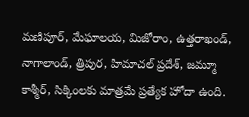మణిపూర్, మేఘాలయ, మిజోరాం, ఉత్తరాఖండ్, నాగాలాండ్, త్రిపుర, హిమాచల్ ప్రదేశ్, జమ్మూ కాశ్మీర్, సిక్కింలకు మాత్రమే ప్రత్యేక హోదా ఉంది.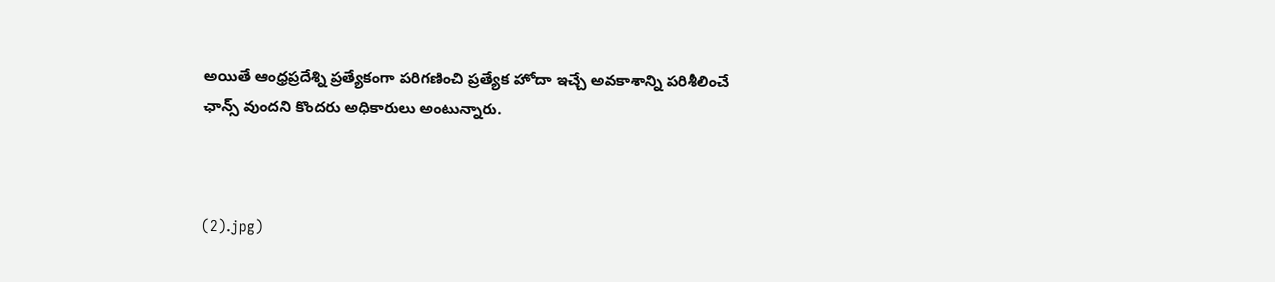అయితే ఆంధ్రప్రదేశ్ని ప్రత్యేకంగా పరిగణించి ప్రత్యేక హోదా ఇచ్చే అవకాశాన్ని పరిశీలించే ఛాన్స్ వుందని కొందరు అధికారులు అంటున్నారు.



(2).jpg)